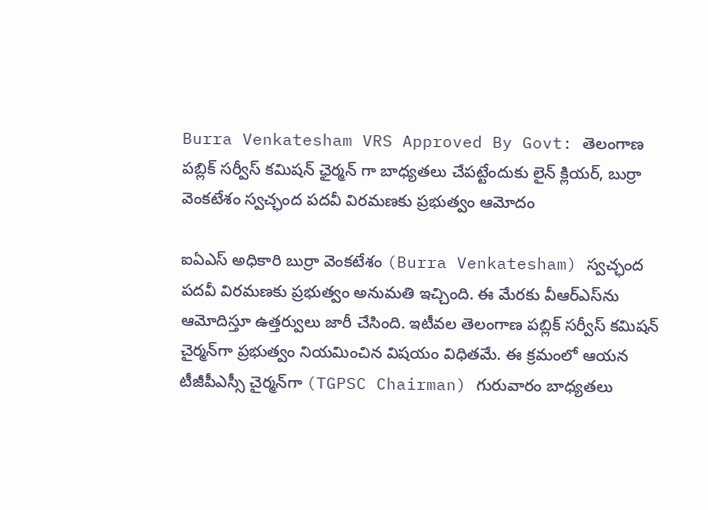Burra Venkatesham VRS Approved By Govt: తెలంగాణ ప‌బ్లిక్ స‌ర్వీస్ క‌మిష‌న్ ఛైర్మ‌న్ గా బాధ్య‌త‌లు చేప‌ట్టేందుకు లైన్ క్లియ‌ర్, బుర్రా వెంక‌టేశం స్వ‌చ్ఛంద ప‌ద‌వీ విర‌మ‌ణ‌కు ప్ర‌భుత్వం ఆమోదం

ఐఏఎస్‌ అధికారి బుర్రా వెంకటేశం (Burra Venkatesham) స్వచ్ఛంద పదవీ విరమణకు ప్రభుత్వం అనుమతి ఇచ్చింది. ఈ మేరకు వీఆర్‌ఎస్‌ను ఆమోదిస్తూ ఉత్తర్వులు జారీ చేసింది. ఇటీవల తెలంగాణ పబ్లిక్‌ సర్వీస్‌ కమిషన్‌ చైర్మన్‌గా ప్రభుత్వం నియమించిన విషయం విధితమే. ఈ క్రమంలో ఆయన టీజీపీఎస్సీ చైర్మన్‌గా (TGPSC Chairman) గురువారం బాధ్యతలు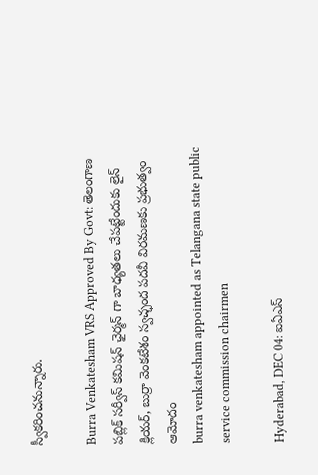స్వీకరించనున్నారు.

Burra Venkatesham VRS Approved By Govt: తెలంగాణ ప‌బ్లిక్ స‌ర్వీస్ క‌మిష‌న్ ఛైర్మ‌న్ గా బాధ్య‌త‌లు చేప‌ట్టేందుకు లైన్ క్లియ‌ర్, బుర్రా వెంక‌టేశం స్వ‌చ్ఛంద ప‌ద‌వీ విర‌మ‌ణ‌కు ప్ర‌భుత్వం ఆమోదం
burra venkatesham appointed as Telangana state public service commission chairmen

Hyderabad, DEC 04: ఐఏఎస్‌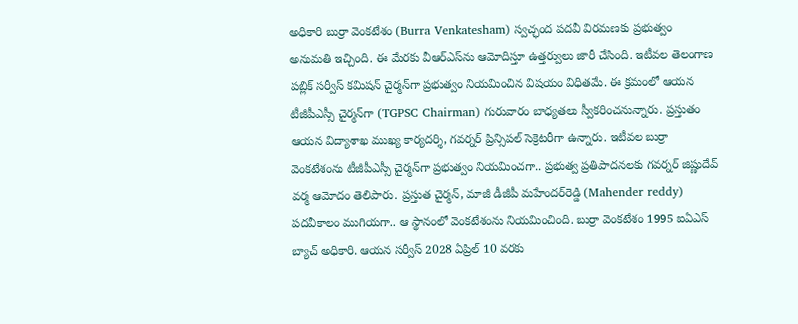అధికారి బుర్రా వెంకటేశం (Burra Venkatesham) స్వచ్ఛంద పదవీ విరమణకు ప్రభుత్వం అనుమతి ఇచ్చింది. ఈ మేరకు వీఆర్‌ఎస్‌ను ఆమోదిస్తూ ఉత్తర్వులు జారీ చేసింది. ఇటీవల తెలంగాణ పబ్లిక్‌ సర్వీస్‌ కమిషన్‌ చైర్మన్‌గా ప్రభుత్వం నియమించిన విషయం విధితమే. ఈ క్రమంలో ఆయన టీజీపీఎస్సీ చైర్మన్‌గా (TGPSC Chairman) గురువారం బాధ్యతలు స్వీకరించనున్నారు. ప్రస్తుతం ఆయన విద్యాశాఖ ముఖ్య కార్యదర్శి, గవర్నర్‌ ప్రిన్సిపల్‌ సెక్రెటరీగా ఉన్నారు. ఇటీవల బుర్రా వెంకటేశంను టీజీపీఎస్సీ చైర్మన్‌గా ప్రభుత్వం నియమించగా.. ప్రభుత్వ ప్రతిపాదనలకు గవర్నర్‌ జిష్ణుదేవ్‌ వర్మ ఆమోదం తెలిపారు. ప్రస్తుత చైర్మన్‌, మాజీ డీజీపీ మహేందర్‌రెడ్డి (Mahender reddy) పదవీకాలం ముగియగా.. ఆ స్థానంలో వెంకటేశంను నియమించింది. బుర్రా వెంకటేశం 1995 ఐఏఎస్‌ బ్యాచ్‌ అధికారి. ఆయన సర్వీస్‌ 2028 ఏప్రిల్‌ 10 వరకు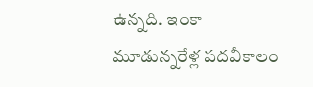ఉన్నది. ఇంకా మూడున్నరేళ్ల పదవీకాలం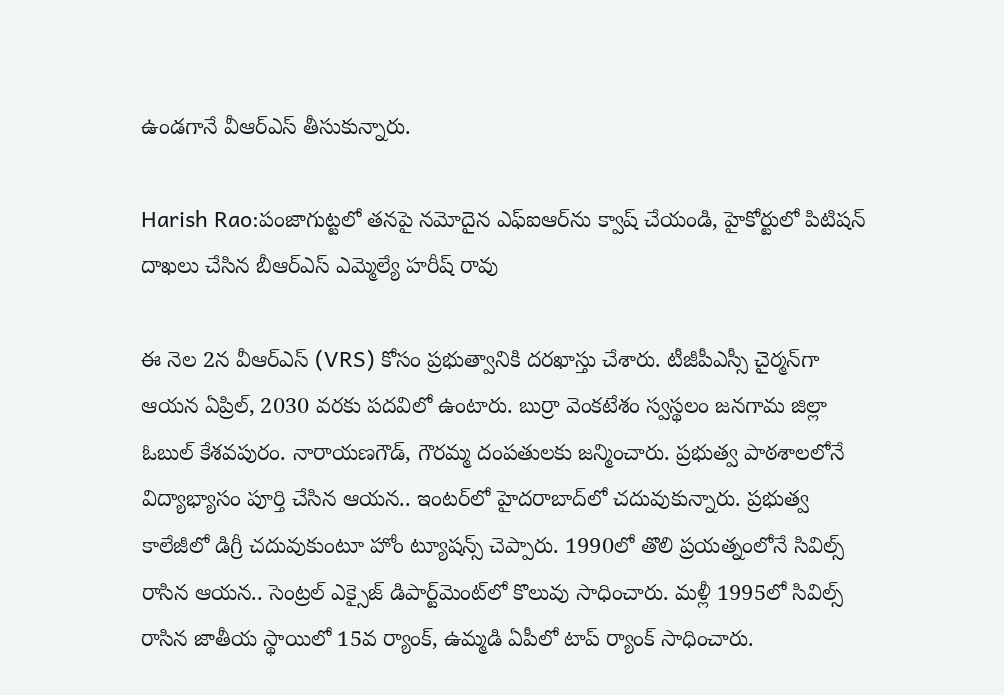ఉండగానే వీఆర్‌ఎస్‌ తీసుకున్నారు.

Harish Rao:పంజాగుట్టలో తనపై నమోదైన ఎఫ్ఐఆర్‌ను క్వాష్ చేయండి, హైకోర్టులో పిటిషన్ దాఖలు చేసిన బీఆర్ఎస్ ఎమ్మెల్యే హరీష్ రావు

ఈ నెల 2న వీఆర్ఎస్ (VRS) కోసం ప్రభుత్వానికి దరఖాస్తు చేశారు. టీజీపీఎస్సీ చైర్మన్‌గా ఆయన ఏప్రిల్‌, 2030 వరకు పదవిలో ఉంటారు. బుర్రా వెంకటేశం స్వస్థలం జనగామ జిల్లా ఓబుల్‌ కేశవపురం. నారాయణగౌడ్‌, గౌరమ్మ దంపతులకు జన్మించారు. ప్రభుత్వ పాఠశాలలోనే విద్యాభ్యాసం పూర్తి చేసిన ఆయన.. ఇంటర్‌లో హైదరాబాద్‌లో చదువుకున్నారు. ప్రభుత్వ కాలేజీలో డిగ్రీ చదువుకుంటూ హోం ట్యూషన్స్‌ చెప్పారు. 1990లో తొలి ప్రయత్నంలోనే సివిల్స్‌ రాసిన ఆయన.. సెంట్రల్‌ ఎక్సైజ్‌ డిపార్ట్‌మెంట్‌లో కొలువు సాధించారు. మళ్లీ 1995లో సివిల్స్‌ రాసిన జాతీయ స్థాయిలో 15వ ర్యాంక్‌, ఉమ్మడి ఏపీలో టాప్‌ ర్యాంక్‌ సాధించారు.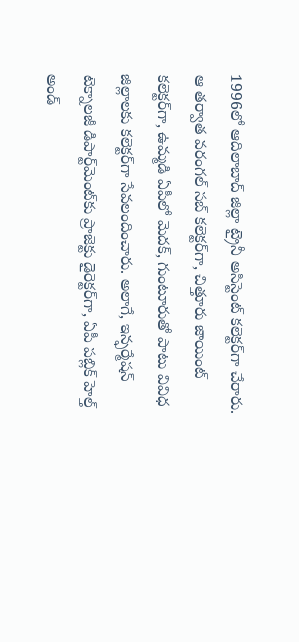1996లో ఆదిలాబాద్‌ జిల్లా ట్రైనీ అసిస్టెంట్‌ కలెక్టర్‌గా చేరారు. ఆ తర్వాత వరంగల్‌ సబ్‌ కలెక్టర్‌గా, చిత్తూరు జాయింట్‌ కలెక్టర్‌గా, ఉమ్మడి ఏపీలో మెదక్‌, గుంటూరుతో పాటు వివిధ జిల్లాలకు కలెక్టర్‌గా సేవలందించారు. అలాగే, ఇన్ఫర్మేషన్‌ టెక్నాలజీ డిపార్ట్‌మెంట్‌కు ప్రాజెక్టు డైరెక్టర్‌గా, ఏపీ పబ్లిక్‌ హెల్త్‌ అండ్‌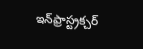ఇన్‌ఫ్రాస్ట్రక్చర్‌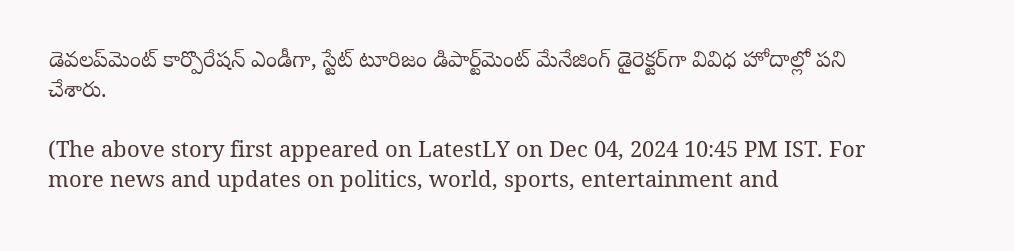డెవలప్‌మెంట్‌ కార్పొరేషన్‌ ఎండీగా, స్టేట్‌ టూరిజం డిపార్ట్‌మెంట్‌ మేనేజింగ్‌ డైరెక్టర్‌గా వివిధ హోదాల్లో పని చేశారు.

(The above story first appeared on LatestLY on Dec 04, 2024 10:45 PM IST. For more news and updates on politics, world, sports, entertainment and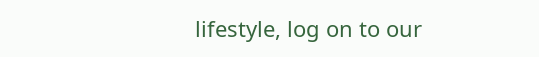lifestyle, log on to our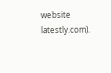website latestly.com).